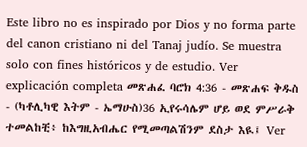Este libro no es inspirado por Dios y no forma parte del canon cristiano ni del Tanaj judío. Se muestra solo con fines históricos y de estudio. Ver explicación completa መጽሐፈ ባሮክ 4:36 - መጽሐፍ ቅዱስ - (ካቶሊካዊ እትም - ኤማሁስ)36 ኢየሩሳሌም ሆይ ወደ ምሥራቅ ተመልከቺ፥ ከእግዚአብሔር የሚመጣልሽንም ደስታ እዪ፤ Ver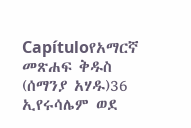Capítuloየአማርኛ መጽሐፍ ቅዱስ (ሰማንያ አሃዱ)36 ኢየሩሳሌም ወደ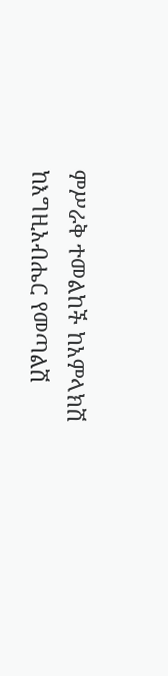ምሥራቅ ተመልከች ከአምላክሽ ከእግዚአብሔር የመጣልሽ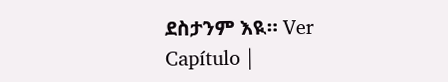ደስታንም እዪ። Ver Capítulo |